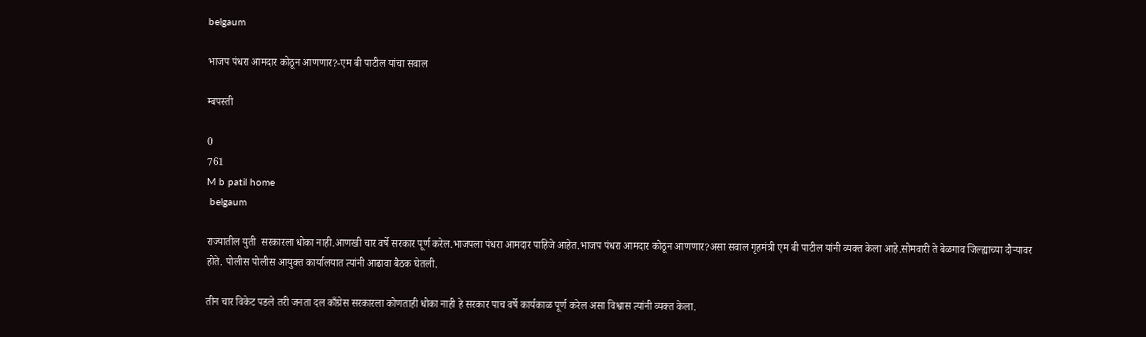belgaum

भाजप पंधरा आमदार कोठून आणणार?-एम बी पाटील यांचा सवाल

म्बपस्ती

0
761
M b patil home
 belgaum

राज्यातील युती  सरकारला धोका नाही.आणखी चार वर्षे सरकार पूर्ण करेल.भाजपला पंधरा आमदार पाहिजे आहेत.भाजप पंधरा आमदार कोठून आणणार?असा सवाल गृहमंत्री एम बी पाटील यांनी व्यक्त केला आहे.सोमवारी ते बेळगाव जिल्ह्याच्या दौऱ्यावर होते. पोलीस पोलीस आयुक्त कार्यालयात त्यांनी आढावा बैठक घेतली.

तीन चार विकेट पडले तरी जनता दल काँग्रेस सरकारला कोणताही धोका नाही हे सरकार पाच वर्षे कार्यकाळ पूर्ण करेल असा विश्वास त्यांनी व्यक्त केला.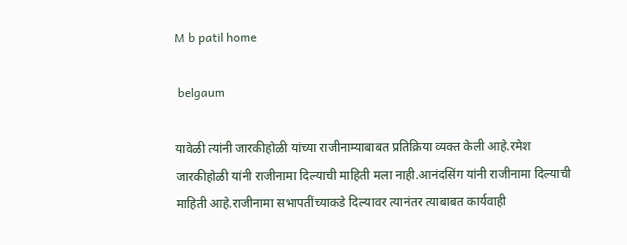M b patil home

 belgaum

यावेळी त्यांनी जारकीहोळी यांच्या राजीनाम्याबाबत प्रतिक्रिया व्यक्त केली आहे.रमेश जारकीहोळी यांनी राजीनामा दिल्याची माहिती मला नाही.आनंदसिंग यांनी राजीनामा दिल्याची माहिती आहे.राजीनामा सभापतींच्याकडे दिल्यावर त्यानंतर त्याबाबत कार्यवाही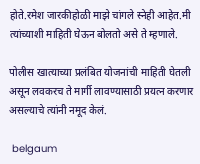होते.रमेश जारकीहोळी माझे चांगले स्नेही आहेत.मी त्यांच्याशी माहिती घेऊन बोलतो असे ते म्हणाले.

पोलीस खात्याच्या प्रलंबित योजनांची माहिती घेतली असून लवकरच ते मार्गी लावण्यासाठी प्रयत्न करणार असल्याचे त्यांनी नमूद केलं.

 belgaum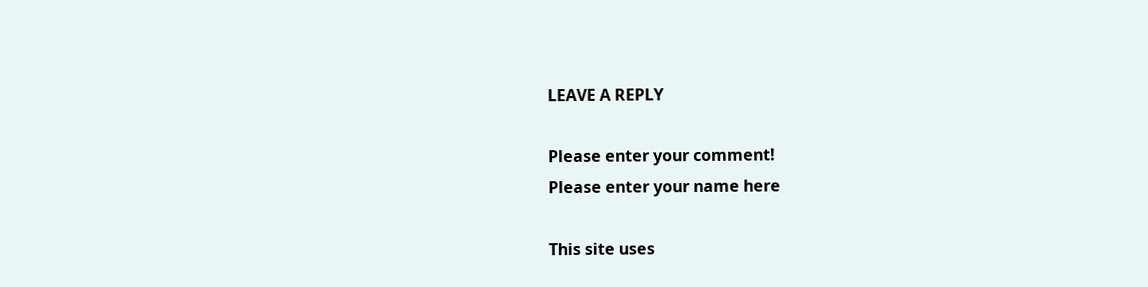LEAVE A REPLY

Please enter your comment!
Please enter your name here

This site uses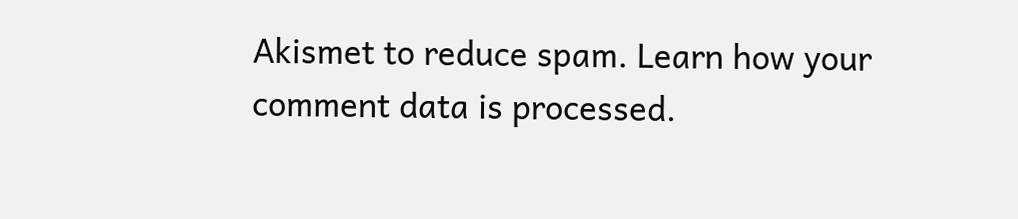Akismet to reduce spam. Learn how your comment data is processed.